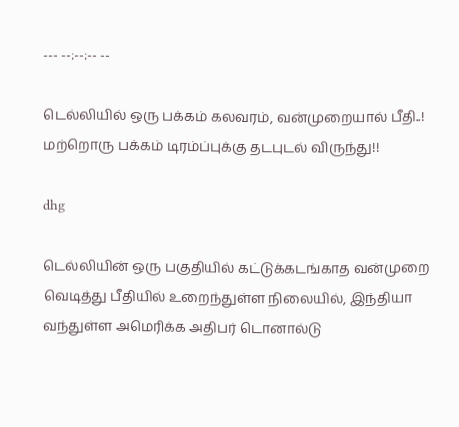--- --:--:-- --

டெல்லியில் ஒரு பக்கம் கலவரம், வன்முறையால் பீதி..! மற்றொரு பக்கம் டிரம்ப்புக்கு தடபுடல் விருந்து!!

dhg

டெல்லியின் ஒரு பகுதியில் கட்டுக்கடங்காத வன்முறை வெடித்து பீதியில் உறைந்துள்ள நிலையில், இந்தியா வந்துள்ள அமெரிக்க அதிபர் டொனால்டு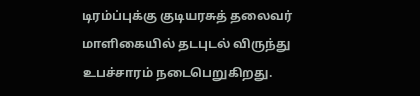டிரம்ப்புக்கு குடியரசுத் தலைவர் மாளிகையில் தடபுடல் விருந்து உபச்சாரம் நடைபெறுகிறது.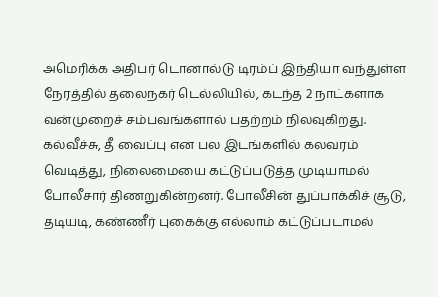அமெரிக்க அதிபர் டொனால்டு டிரம்ப் இந்தியா வந்துள்ள நேரத்தில் தலைநகர் டெல்லியில், கடந்த 2 நாட்களாக வன்முறைச் சம்பவங்களால் பதற்றம் நிலவுகிறது. கல்வீச்சு, தீ வைப்பு என பல இடங்களில் கலவரம் வெடித்து, நிலைமையை கட்டுப்படுத்த முடியாமல் போலீசார் திணறுகின்றனர். போலீசின் துப்பாக்கிச் சூடு, தடியடி, கண்ணீர் புகைக்கு எல்லாம் கட்டுப்படாமல்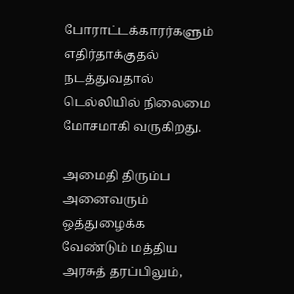போராட்டக்காரர்களும் எதிர்தாக்குதல் நடத்துவதால் டெல்லியில் நிலைமை மோசமாகி வருகிறது.

அமைதி திரும்ப அனைவரும் ஒத்துழைக்க வேண்டும் மத்திய அரசுத் தரப்பிலும்,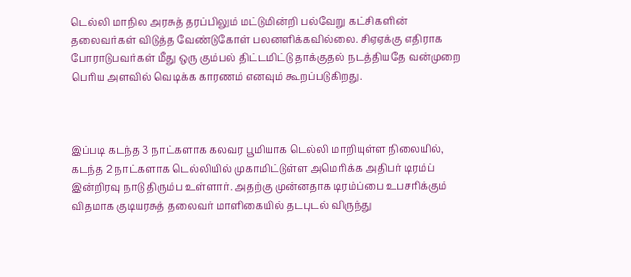டெல்லி மாநில அரசுத் தரப்பிலும் மட்டுமின்றி பல்வேறு கட்சிகளின் தலைவர்கள் விடுத்த வேண்டுகோள் பலனளிக்கவில்லை. சிஏஏக்கு எதிராக போராடுபவர்கள் மீது ஒரு கும்பல் திட்டமிட்டு தாக்குதல் நடத்தியதே வன்முறை பெரிய அளவில் வெடிக்க காரணம் எனவும் கூறப்படுகிறது.



இப்படி கடந்த 3 நாட்களாக கலவர பூமியாக டெல்லி மாறியுள்ள நிலையில், கடந்த 2 நாட்களாக டெல்லியில் முகாமிட்டுள்ள அமெரிக்க அதிபர் டிரம்ப் இன்றிரவு நாடு திரும்ப உள்ளார். அதற்கு முன்னதாக டிரம்ப்பை உபசரிக்கும் விதமாக குடியரசுத் தலைவர் மாளிகையில் தடபுடல் விருந்து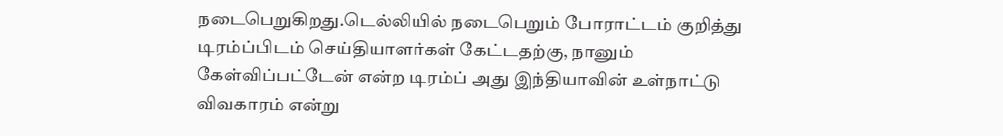நடைபெறுகிறது.டெல்லியில் நடைபெறும் போராட்டம் குறித்து டிரம்ப்பிடம் செய்தியாளர்கள் கேட்டதற்கு, நானும் கேள்விப்பட்டேன் என்ற டிரம்ப் அது இந்தியாவின் உள்நாட்டு விவகாரம் என்று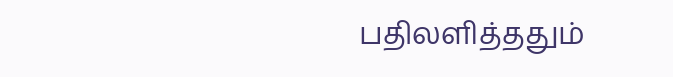பதிலளித்ததும்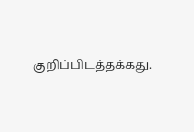குறிப்பிடத்தக்கது.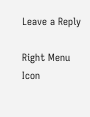Leave a Reply

Right Menu Icon